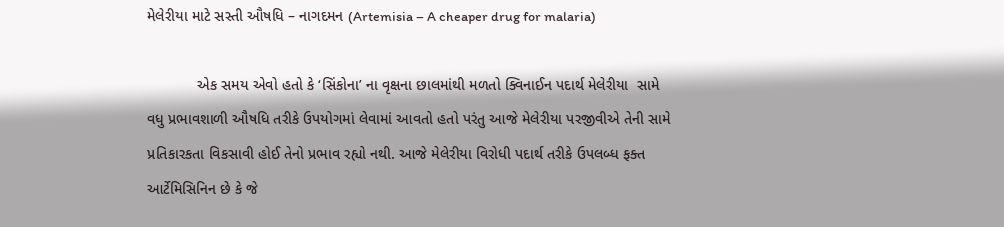મેલેરીયા માટે સસ્તી ઔષધિ – નાગદમન (Artemisia – A cheaper drug for malaria)

            એક સમય એવો હતો કે ‘સિંકોના’ ના વૃક્ષના છાલમાંથી મળતો ક્વિનાઈન પદાર્થ મેલેરીયા  સામે વધુ પ્રભાવશાળી ઔષધિ તરીકે ઉપયોગમાં લેવામાં આવતો હતો પરંતુ આજે મેલેરીયા પરજીવીએ તેની સામે પ્રતિકારકતા વિકસાવી હોઈ તેનો પ્રભાવ રહ્યો નથી. આજે મેલેરીયા વિરોધી પદાર્થ તરીકે ઉપલબ્ધ ફક્ત આર્ટેમિસિનિન છે કે જે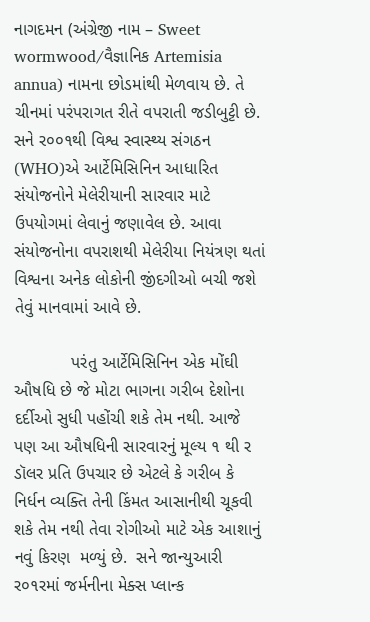નાગદમન (અંગ્રેજી નામ – Sweet wormwood/વૈજ્ઞાનિક Artemisia annua) નામના છોડમાંથી મેળવાય છે. તે ચીનમાં પરંપરાગત રીતે વપરાતી જડીબુટ્ટી છે. સને ર૦૦૧થી વિશ્વ સ્વાસ્થ્ય સંગઠન (WHO)એ આર્ટેમિસિનિન આધારિત સંયોજનોને મેલેરીયાની સારવાર માટે ઉપયોગમાં લેવાનું જણાવેલ છે. આવા સંયોજનોના વપરાશથી મેલેરીયા નિયંત્રણ થતાં વિશ્વના અનેક લોકોની જીંદગીઓ બચી જશે તેવું માનવામાં આવે છે.

            પરંતુ આર્ટેમિસિનિન એક મોંઘી ઔષધિ છે જે મોટા ભાગના ગરીબ દેશોના દર્દીઓ સુધી પહોંચી શકે તેમ નથી. આજે પણ આ ઔષધિની સારવારનું મૂલ્ય ૧ થી ર ડૉલર પ્રતિ ઉપચાર છે એટલે કે ગરીબ કે નિર્ધન વ્યક્તિ તેની કિંમત આસાનીથી ચૂકવી શકે તેમ નથી તેવા રોગીઓ માટે એક આશાનું નવું કિરણ  મળ્યું છે.  સને જાન્યુઆરી ર૦૧રમાં જર્મનીના મેક્સ પ્લાન્ક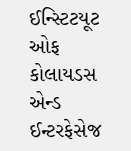ઈન્સ્ટિટયૂટ ઓફ કોલાયડસ એન્ડ ઈન્ટરફેસેજ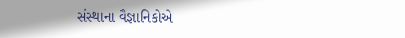સંસ્થાના વૈજ્ઞાનિકોએ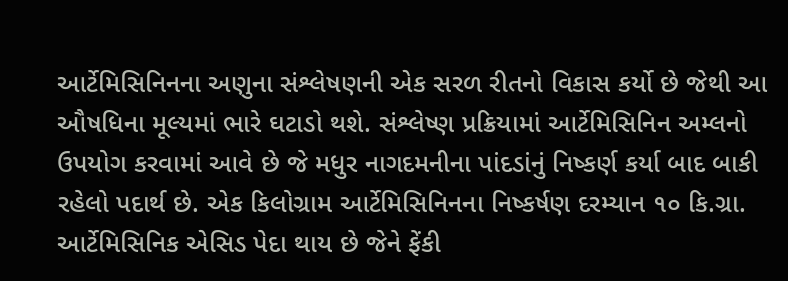આર્ટેમિસિનિનના અણુના સંશ્લેષણની એક સરળ રીતનો વિકાસ કર્યો છે જેથી આ ઔષધિના મૂલ્યમાં ભારે ઘટાડો થશે. સંશ્લેષ્ણ પ્રક્રિયામાં આર્ટેમિસિનિન અમ્લનો ઉપયોગ કરવામાં આવે છે જે મધુર નાગદમનીના પાંદડાંનું નિષ્કર્ણ કર્યા બાદ બાકી રહેલો પદાર્થ છે. એક કિલોગ્રામ આર્ટેમિસિનિનના નિષ્કર્ષણ દરમ્યાન ૧૦ કિ.ગ્રા. આર્ટેમિસિનિક એસિડ પેદા થાય છે જેને ફેંકી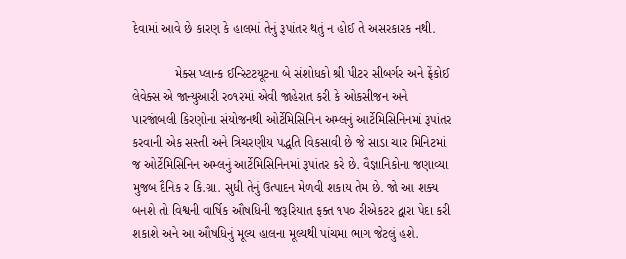દેવામાં આવે છે કારણ કે હાલમાં તેનું રૂપાંતર થતું ન હોઈ તે અસરકારક નથી.

            મેક્સ પ્લાન્ક ઈન્સ્ટિટયૂટના બે સંશોધકો શ્રી પીટર સીબર્ગર અને ફ્રેંકોઈ લેવેક્સ એ જાન્યુઆરી ર૦૧રમાં એવી જાહેરાત કરી કે ઓકસીજન અને પારજાંબલી કિરણોના સંયોજનથી ઓર્ટેમિસિનિન અમ્લનું આર્ટેમિસિનિનમાં રૂપાંતર કરવાની એક સસ્તી અને ત્રિચરણીય પદ્ધતિ વિકસાવી છે જે સાડા ચાર મિનિટમાં જ ઓર્ટેમિસિનિન અમ્લનું આર્ટેમિસિનિનમાં રૂપાંતર કરે છે. વૈજ્ઞાનિકોના જણાવ્યા મુજબ દૈનિક ર કિ.ગ્રા. સુધી તેનું ઉત્પાદન મેળવી શકાય તેમ છે. જો આ શક્ય બનશે તો વિશ્વની વાર્ષિક ઔષધિની જરૂરિયાત ફક્ત ૧પ૦ રીએકટર દ્વારા પેદા કરી શકાશે અને આ ઔષધિનું મૂલ્ય હાલના મૂલ્યથી પાંચમા ભાગ જેટલું હશે.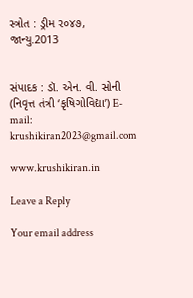સ્ત્રોત : ડ્રીમ ર૦૪૭, જાન્યુ.2013


સંપાદક : ડૉ. એન. વી. સોની (નિવૃત્ત તંત્રી ‘કૃષિગોવિદ્યા’) E-mail: krushikiran2023@gmail.com

www.krushikiran.in

Leave a Reply

Your email address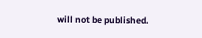will not be published.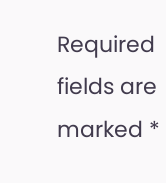Required fields are marked *